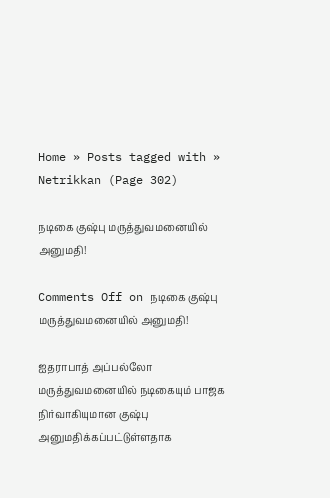Home » Posts tagged with » Netrikkan (Page 302)

நடிகை குஷ்பு மருத்துவமனையில் அனுமதி!

Comments Off on நடிகை குஷ்பு மருத்துவமனையில் அனுமதி!

ஐதராபாத் அப்பல்லோ மருத்துவமனையில் நடிகையும் பாஜக நிர்வாகியுமான குஷ்பு அனுமதிக்கப்பட்டுள்ளதாக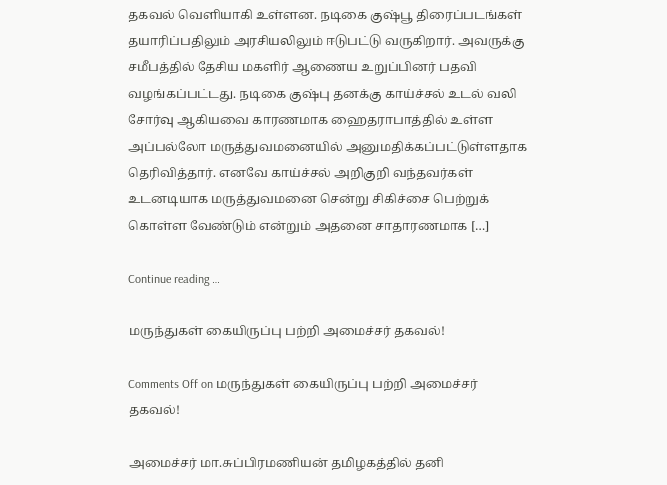தகவல் வெளியாகி உள்ளன. நடிகை குஷ்பூ திரைப்படங்கள் தயாரிப்பதிலும் அரசியலிலும் ஈடுபட்டு வருகிறார். அவருக்கு சமீபத்தில் தேசிய மகளிர் ஆணைய உறுப்பினர் பதவி வழங்கப்பட்டது. நடிகை குஷ்பு தனக்கு காய்ச்சல் உடல் வலி சோர்வு ஆகியவை காரணமாக ஹைதராபாத்தில் உள்ள அப்பல்லோ மருத்துவமனையில் அனுமதிக்கப்பட்டுள்ளதாக தெரிவித்தார். எனவே காய்ச்சல் அறிகுறி வந்தவர்கள் உடனடியாக மருத்துவமனை சென்று சிகிச்சை பெற்றுக் கொள்ள வேண்டும் என்றும் அதனை சாதாரணமாக […]

Continue reading …

மருந்துகள் கையிருப்பு பற்றி அமைச்சர் தகவல்!

Comments Off on மருந்துகள் கையிருப்பு பற்றி அமைச்சர் தகவல்!

அமைச்சர் மா.சுப்பிரமணியன் தமிழகத்தில் தனி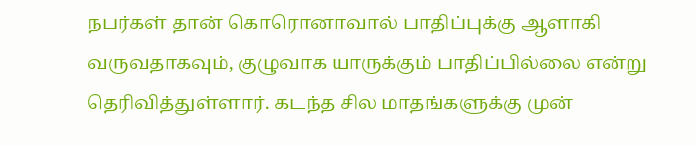நபர்கள் தான் கொரொனாவால் பாதிப்புக்கு ஆளாகி வருவதாகவும், குழுவாக யாருக்கும் பாதிப்பில்லை என்று தெரிவித்துள்ளார். கடந்த சில மாதங்களுக்கு முன்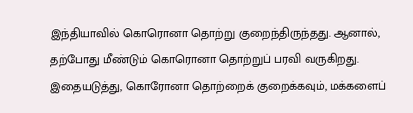இந்தியாவில் கொரொனா தொற்று குறைந்திருந்தது. ஆனால், தற்போது மீண்டும் கொரொனா தொற்றுப் பரவி வருகிறது. இதையடுத்து, கொரோனா தொற்றைக் குறைக்கவும், மக்களைப்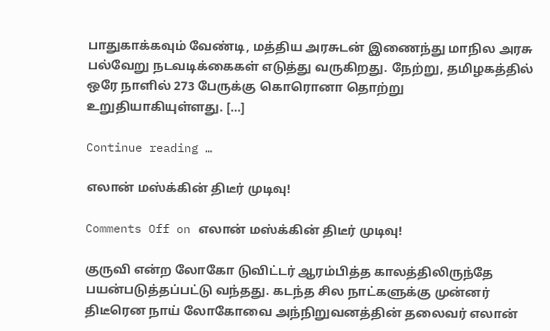பாதுகாக்கவும் வேண்டி, மத்திய அரசுடன் இணைந்து மாநில அரசு பல்வேறு நடவடிக்கைகள் எடுத்து வருகிறது. நேற்று, தமிழகத்தில் ஒரே நாளில் 273 பேருக்கு கொரொனா தொற்று உறுதியாகியுள்ளது. […]

Continue reading …

எலான் மஸ்க்கின் திடீர் முடிவு!

Comments Off on எலான் மஸ்க்கின் திடீர் முடிவு!

குருவி என்ற லோகோ டுவிட்டர் ஆரம்பித்த காலத்திலிருந்தே பயன்படுத்தப்பட்டு வந்தது. கடந்த சில நாட்களுக்கு முன்னர் திடீரென நாய் லோகோவை அந்நிறுவனத்தின் தலைவர் எலான்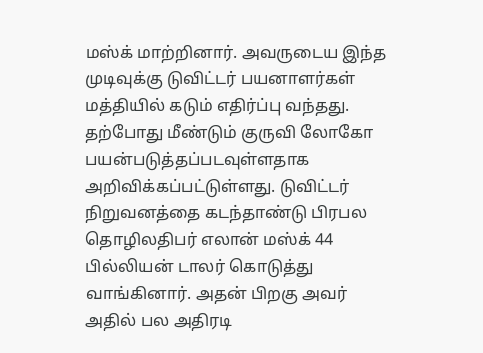மஸ்க் மாற்றினார். அவருடைய இந்த முடிவுக்கு டுவிட்டர் பயனாளர்கள் மத்தியில் கடும் எதிர்ப்பு வந்தது. தற்போது மீண்டும் குருவி லோகோ பயன்படுத்தப்படவுள்ளதாக அறிவிக்கப்பட்டுள்ளது. டுவிட்டர் நிறுவனத்தை கடந்தாண்டு பிரபல தொழிலதிபர் எலான் மஸ்க் 44 பில்லியன் டாலர் கொடுத்து வாங்கினார். அதன் பிறகு அவர் அதில் பல அதிரடி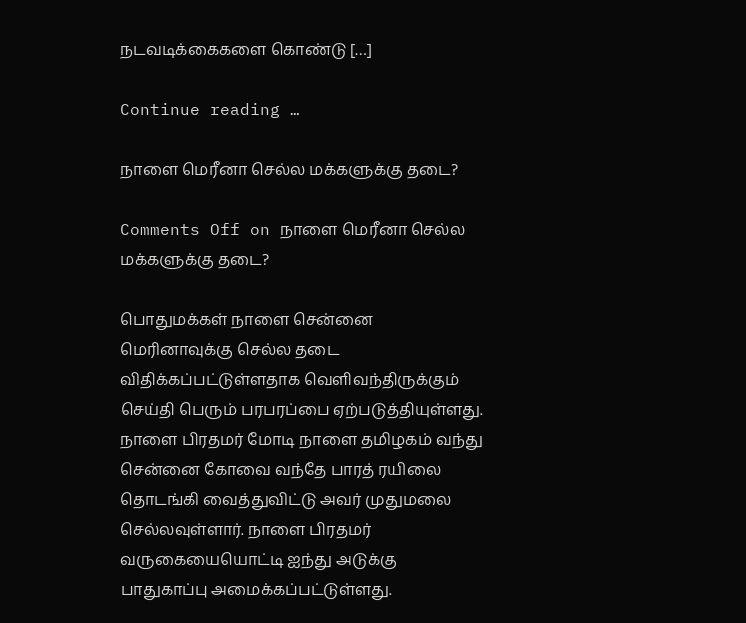நடவடிக்கைகளை கொண்டு […]

Continue reading …

நாளை மெரீனா செல்ல மக்களுக்கு தடை?

Comments Off on நாளை மெரீனா செல்ல மக்களுக்கு தடை?

பொதுமக்கள் நாளை சென்னை மெரினாவுக்கு செல்ல தடை விதிக்கப்பட்டுள்ளதாக வெளிவந்திருக்கும் செய்தி பெரும் பரபரப்பை ஏற்படுத்தியுள்ளது. நாளை பிரதமர் மோடி நாளை தமிழகம் வந்து சென்னை கோவை வந்தே பாரத் ரயிலை தொடங்கி வைத்துவிட்டு அவர் முதுமலை செல்லவுள்ளார். நாளை பிரதமர் வருகையையொட்டி ஐந்து அடுக்கு பாதுகாப்பு அமைக்கப்பட்டுள்ளது.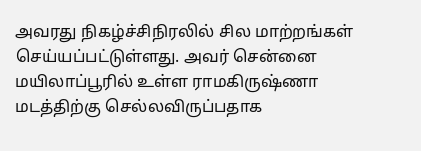அவரது நிகழ்ச்சிநிரலில் சில மாற்றங்கள் செய்யப்பட்டுள்ளது. அவர் சென்னை மயிலாப்பூரில் உள்ள ராமகிருஷ்ணா மடத்திற்கு செல்லவிருப்பதாக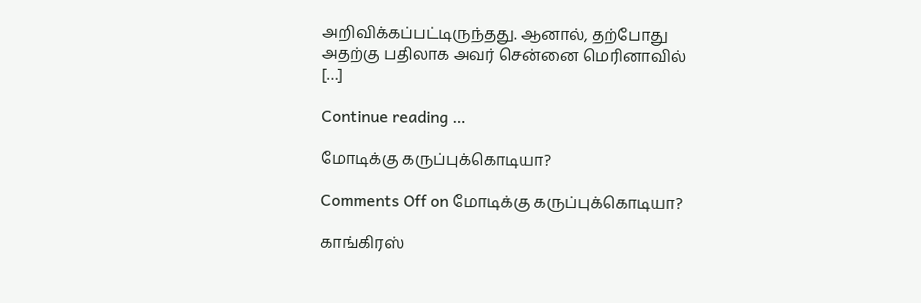அறிவிக்கப்பட்டிருந்தது. ஆனால், தற்போது அதற்கு பதிலாக அவர் சென்னை மெரினாவில் […]

Continue reading …

மோடிக்கு கருப்புக்கொடியா?

Comments Off on மோடிக்கு கருப்புக்கொடியா?

காங்கிரஸ்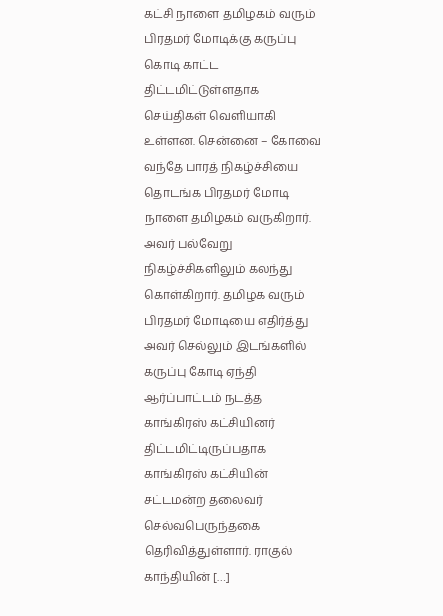கட்சி நாளை தமிழகம் வரும் பிரதமர் மோடிக்கு கருப்பு கொடி காட்ட திட்டமிட்டுள்ளதாக செய்திகள் வெளியாகி உள்ளன. சென்னை – கோவை வந்தே பாரத் நிகழ்ச்சியை தொடங்க பிரதமர் மோடி நாளை தமிழகம் வருகிறார். அவர் பல்வேறு நிகழ்ச்சிகளிலும் கலந்து கொள்கிறார். தமிழக வரும் பிரதமர் மோடியை எதிர்த்து அவர் செல்லும் இடங்களில் கருப்பு கோடி ஏந்தி ஆர்ப்பாட்டம் நடத்த காங்கிரஸ் கட்சியினர் திட்டமிட்டிருப்பதாக காங்கிரஸ் கட்சியின் சட்டமன்ற தலைவர் செல்வபெருந்தகை தெரிவித்துள்ளார். ராகுல் காந்தியின் […]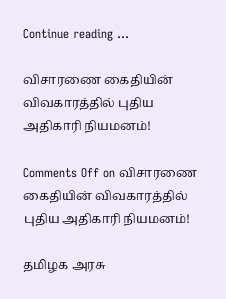Continue reading …

விசாரணை கைதியின் விவகாரத்தில் புதிய அதிகாரி நியமனம்!

Comments Off on விசாரணை கைதியின் விவகாரத்தில் புதிய அதிகாரி நியமனம்!

தமிழக அரசு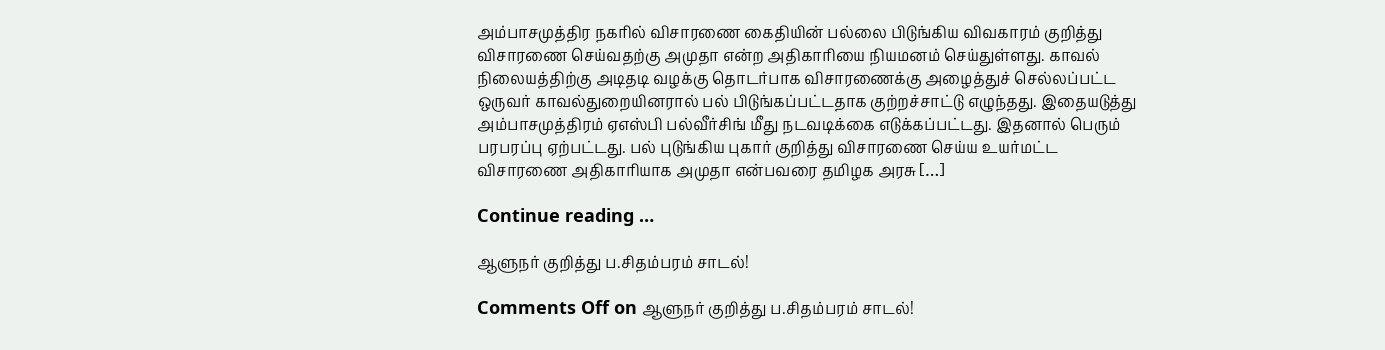அம்பாசமுத்திர நகரில் விசாரணை கைதியின் பல்லை பிடுங்கிய விவகாரம் குறித்து விசாரணை செய்வதற்கு அமுதா என்ற அதிகாரியை நியமனம் செய்துள்ளது. காவல் நிலையத்திற்கு அடிதடி வழக்கு தொடர்பாக விசாரணைக்கு அழைத்துச் செல்லப்பட்ட ஒருவர் காவல்துறையினரால் பல் பிடுங்கப்பட்டதாக குற்றச்சாட்டு எழுந்தது. இதையடுத்து அம்பாசமுத்திரம் ஏஎஸ்பி பல்வீர்சிங் மீது நடவடிக்கை எடுக்கப்பட்டது. இதனால் பெரும் பரபரப்பு ஏற்பட்டது. பல் புடுங்கிய புகார் குறித்து விசாரணை செய்ய உயர்மட்ட விசாரணை அதிகாரியாக அமுதா என்பவரை தமிழக அரசு […]

Continue reading …

ஆளுநர் குறித்து ப.சிதம்பரம் சாடல்!

Comments Off on ஆளுநர் குறித்து ப.சிதம்பரம் சாடல்!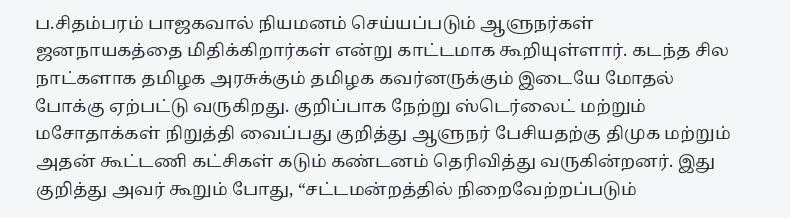ப.சிதம்பரம் பாஜகவால் நியமனம் செய்யப்படும் ஆளுநர்கள் ஜனநாயகத்தை மிதிக்கிறார்கள் என்று காட்டமாக கூறியுள்ளார். கடந்த சில நாட்களாக தமிழக அரசுக்கும் தமிழக கவர்னருக்கும் இடையே மோதல் போக்கு ஏற்பட்டு வருகிறது. குறிப்பாக நேற்று ஸ்டெர்லைட் மற்றும் மசோதாக்கள் நிறுத்தி வைப்பது குறித்து ஆளுநர் பேசியதற்கு திமுக மற்றும் அதன் கூட்டணி கட்சிகள் கடும் கண்டனம் தெரிவித்து வருகின்றனர். இது குறித்து அவர் கூறும் போது, “சட்டமன்றத்தில் நிறைவேற்றப்படும்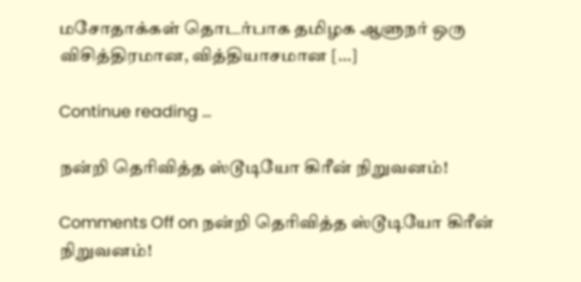மசோதாக்கள் தொடர்பாக தமிழக ஆளுநர் ஒரு விசித்திரமான, வித்தியாசமான […]

Continue reading …

நன்றி தெரிவித்த ஸ்டூடியோ கிரீன் நிறுவனம்!

Comments Off on நன்றி தெரிவித்த ஸ்டூடியோ கிரீன் நிறுவனம்!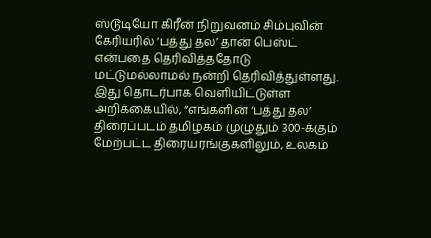ஸ்டூடியோ கிரீன் நிறுவனம் சிம்புவின் கேரியரில் ‘பத்து தல’ தான் பெஸ்ட் என்பதை தெரிவித்ததோடு மட்டுமல்லாமல் நன்றி தெரிவித்துள்ளது. இது தொடர்பாக வெளியிட்டுள்ள அறிக்கையில், “எங்களின் ‘பத்து தல’ திரைப்படம் தமிழகம் முழுதும் 300-க்கும் மேற்பட்ட திரையரங்குகளிலும், உலகம்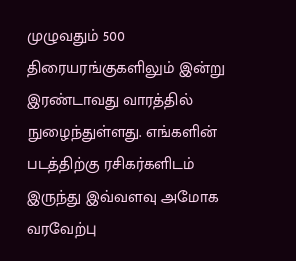முழுவதும் 500 திரையரங்குகளிலும் இன்று இரண்டாவது வாரத்தில் நுழைந்துள்ளது. எங்களின் படத்திற்கு ரசிகர்களிடம் இருந்து இவ்வளவு அமோக வரவேற்பு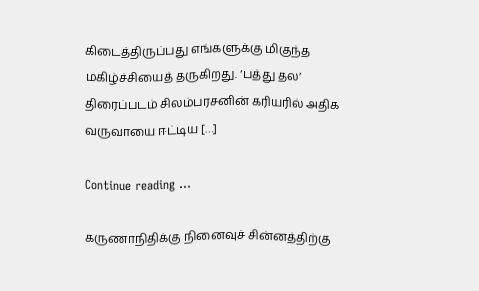கிடைத்திருப்பது எங்களுக்கு மிகுந்த மகிழ்ச்சியைத் தருகிறது. ‘பத்து தல’ திரைப்படம் சிலம்பரசனின் கரியரில் அதிக வருவாயை ஈட்டிய […]

Continue reading …

கருணாநிதிக்கு நினைவுச் சின்னத்திற்கு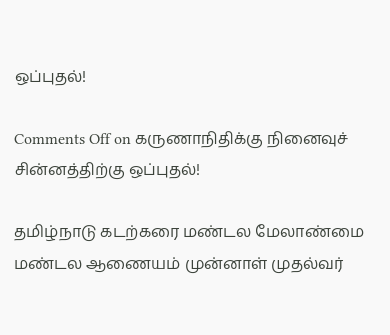ஒப்புதல்!

Comments Off on கருணாநிதிக்கு நினைவுச் சின்னத்திற்கு ஒப்புதல்!

தமிழ்நாடு கடற்கரை மண்டல மேலாண்மை மண்டல ஆணையம் முன்னாள் முதல்வர்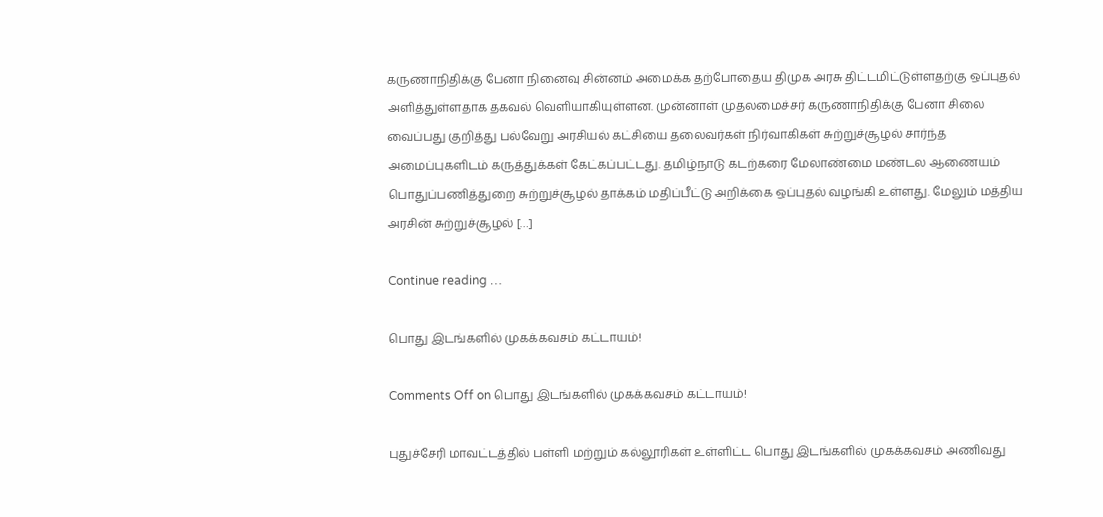கருணாநிதிக்கு பேனா நினைவு சின்னம் அமைக்க தற்போதைய திமுக அரசு திட்டமிட்டுள்ளதற்கு ஒப்புதல் அளித்துள்ளதாக தகவல் வெளியாகியுள்ளன. முன்னாள் முதலமைச்சர் கருணாநிதிக்கு பேனா சிலை வைப்பது குறித்து பல்வேறு அரசியல் கட்சியை தலைவர்கள் நிர்வாகிகள் சுற்றுச்சூழல் சார்ந்த அமைப்புகளிடம் கருத்துக்கள் கேட்கப்பட்டது. தமிழ்நாடு கடற்கரை மேலாண்மை மண்டல ஆணையம் பொதுப்பணித்துறை சுற்றுச்சூழல் தாக்கம் மதிப்பீட்டு அறிக்கை ஒப்புதல் வழங்கி உள்ளது. மேலும் மத்திய அரசின் சுற்றுச்சூழல் […]

Continue reading …

பொது இடங்களில் முகக்கவசம் கட்டாயம்!

Comments Off on பொது இடங்களில் முகக்கவசம் கட்டாயம்!

புதுச்சேரி மாவட்டத்தில் பள்ளி மற்றும் கல்லூரிகள் உள்ளிட்ட பொது இடங்களில் முகக்கவசம் அணிவது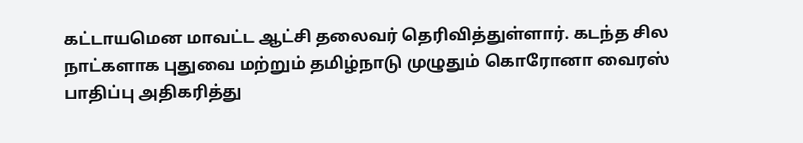கட்டாயமென மாவட்ட ஆட்சி தலைவர் தெரிவித்துள்ளார். கடந்த சில நாட்களாக புதுவை மற்றும் தமிழ்நாடு முழுதும் கொரோனா வைரஸ் பாதிப்பு அதிகரித்து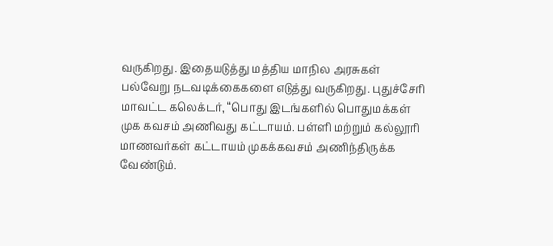வருகிறது. இதையடுத்து மத்திய மாநில அரசுகள் பல்வேறு நடவடிக்கைகளை எடுத்து வருகிறது. புதுச்சேரி மாவட்ட கலெக்டர், “பொது இடங்களில் பொதுமக்கள் முக கவசம் அணிவது கட்டாயம். பள்ளி மற்றும் கல்லூரி மாணவர்கள் கட்டாயம் முகக்கவசம் அணிந்திருக்க வேண்டும்.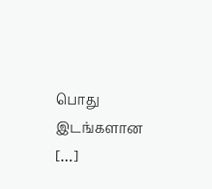பொது இடங்களான […]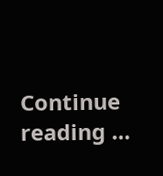Continue reading …